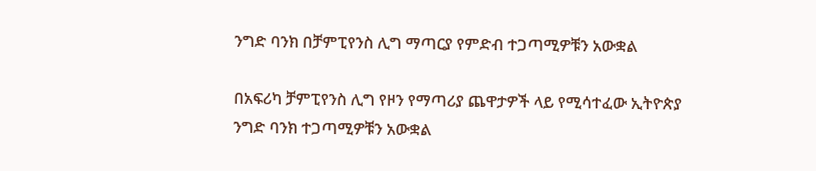ንግድ ባንክ በቻምፒየንስ ሊግ ማጣርያ የምድብ ተጋጣሚዎቹን አውቋል

በአፍሪካ ቻምፒየንስ ሊግ የዞን የማጣሪያ ጨዋታዎች ላይ የሚሳተፈው ኢትዮጵያ ንግድ ባንክ ተጋጣሚዎቹን አውቋል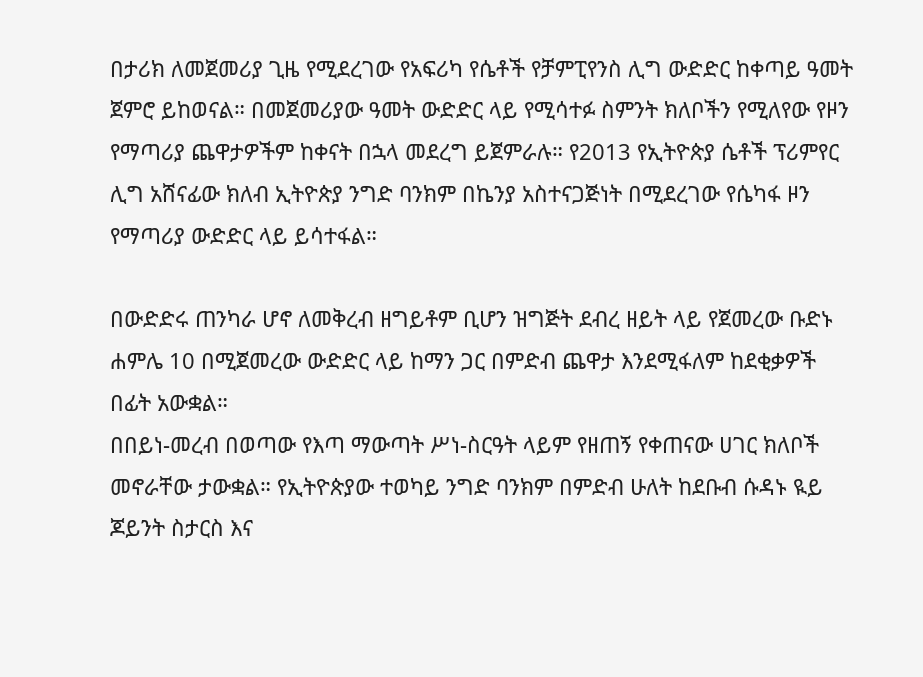በታሪክ ለመጀመሪያ ጊዜ የሚደረገው የአፍሪካ የሴቶች የቻምፒየንስ ሊግ ውድድር ከቀጣይ ዓመት ጀምሮ ይከወናል። በመጀመሪያው ዓመት ውድድር ላይ የሚሳተፉ ስምንት ክለቦችን የሚለየው የዞን የማጣሪያ ጨዋታዎችም ከቀናት በኋላ መደረግ ይጀምራሉ። የ2013 የኢትዮጵያ ሴቶች ፕሪምየር ሊግ አሸናፊው ክለብ ኢትዮጵያ ንግድ ባንክም በኬንያ አስተናጋጅነት በሚደረገው የሴካፋ ዞን የማጣሪያ ውድድር ላይ ይሳተፋል።

በውድድሩ ጠንካራ ሆኖ ለመቅረብ ዘግይቶም ቢሆን ዝግጅት ደብረ ዘይት ላይ የጀመረው ቡድኑ ሐምሌ 10 በሚጀመረው ውድድር ላይ ከማን ጋር በምድብ ጨዋታ እንደሚፋለም ከደቂቃዎች በፊት አውቋል።
በበይነ-መረብ በወጣው የእጣ ማውጣት ሥነ-ስርዓት ላይም የዘጠኝ የቀጠናው ሀገር ክለቦች መኖራቸው ታውቋል። የኢትዮጵያው ተወካይ ንግድ ባንክም በምድብ ሁለት ከደቡብ ሱዳኑ ዪይ ጆይንት ስታርስ እና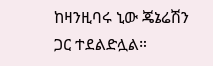ከዛንዚባሩ ኒው ጄኔሬሽን ጋር ተደልድሏል።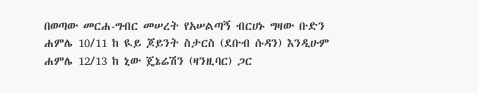በወጣው መርሐ-ግብር መሠረት የአሠልጣኝ ብርሀኑ ግዛው ቡድን ሐምሌ 10/11 ከ ዪይ ጆይንት ስታርስ (ደቡብ ሱዳን) እንዲሁም ሐምሌ 12/13 ከ ኒው ጄኔሬሽን (ዛንዚባር) ጋር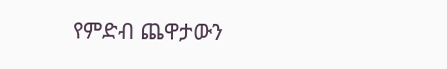የምድብ ጨዋታውን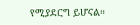የሚያደርግ ይሆናል።